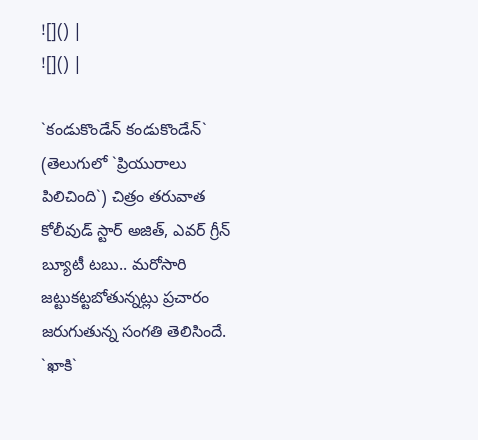![]() |
![]() |

`కండుకొండేన్ కండుకొండేన్` (తెలుగులో `ప్రియురాలు పిలిచింది`) చిత్రం తరువాత కోలీవుడ్ స్టార్ అజిత్, ఎవర్ గ్రీన్ బ్యూటీ టబు.. మరోసారి జట్టుకట్టబోతున్నట్లు ప్రచారం జరుగుతున్న సంగతి తెలిసిందే. `ఖాకి`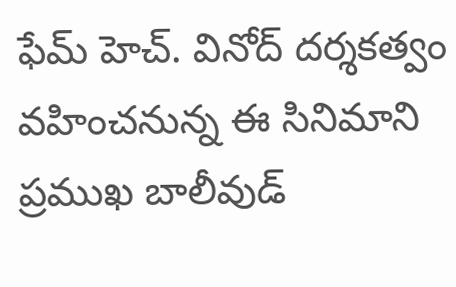ఫేమ్ హెచ్. వినోద్ దర్శకత్వం వహించనున్న ఈ సినిమాని ప్రముఖ బాలీవుడ్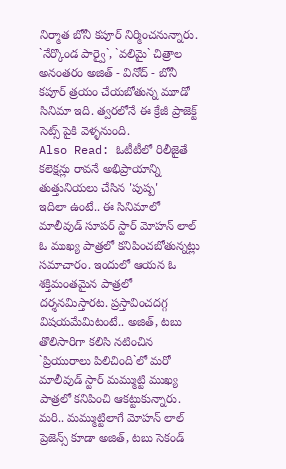నిర్మాత బోనీ కపూర్ నిర్మించనున్నారు. `నేర్కొండ పార్వై`, `వలిమై` చిత్రాల అనంతరం అజిత్ - వినోద్ - బోనీ కపూర్ త్రయం చేయబోతున్న మూడో సినిమా ఇది. త్వరలోనే ఈ క్రేజీ ప్రాజెక్ట్ సెట్స్ పైకి వెళ్ళనుంది.
Also Read: ఓటీటీలో రిలీజైతే కలెక్షన్లు రావనే అభిప్రాయాన్ని తుత్తునియలు చేసిన 'పుష్ప'
ఇదిలా ఉంటే.. ఈ సినిమాలో మాలీవుడ్ సూపర్ స్టార్ మోహన్ లాల్ ఓ ముఖ్య పాత్రలో కనిపించబోతున్నట్లు సమాచారం. ఇందులో ఆయన ఓ శక్తిమంతమైన పాత్రలో దర్శనమిస్తారట. ప్రస్తావించదగ్గ విషయమేమిటంటే.. అజిత్, టబు తొలిసారిగా కలిసి నటించిన `ప్రియురాలు పిలిచింది`లో మరో మాలీవుడ్ స్టార్ మమ్ముట్టి ముఖ్య పాత్రలో కనిపించి ఆకట్టుకున్నారు. మరి.. మమ్ముట్టిలాగే మోహన్ లాల్ ప్రెజెన్స్ కూడా అజిత్, టబు సెకండ్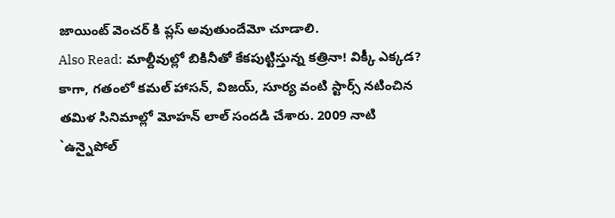జాయింట్ వెంచర్ కి ప్లస్ అవుతుందేమో చూడాలి.
Also Read: మాల్దీవుల్లో బికినీతో కేకపుట్టిస్తున్న కత్రినా! విక్కీ ఎక్కడ?
కాగా, గతంలో కమల్ హాసన్, విజయ్, సూర్య వంటి స్టార్స్ నటించిన తమిళ సినిమాల్లో మోహన్ లాల్ సందడి చేశారు. 2009 నాటి `ఉన్నైపోల్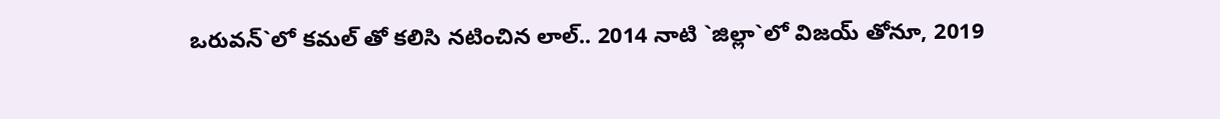ఒరువన్`లో కమల్ తో కలిసి నటించిన లాల్.. 2014 నాటి `జిల్లా`లో విజయ్ తోనూ, 2019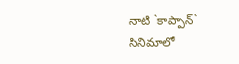నాటి `కాప్పాన్` సినిమాలో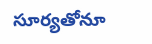సూర్యతోనూ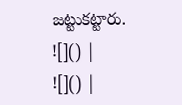జట్టుకట్టారు.
![]() |
![]() |